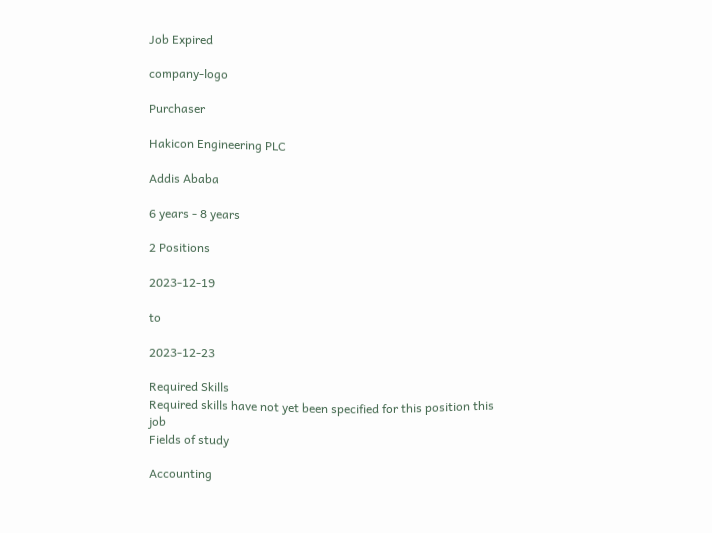Job Expired

company-logo

Purchaser

Hakicon Engineering PLC

Addis Ababa

6 years - 8 years

2 Positions

2023-12-19

to

2023-12-23

Required Skills
Required skills have not yet been specified for this position this job
Fields of study

Accounting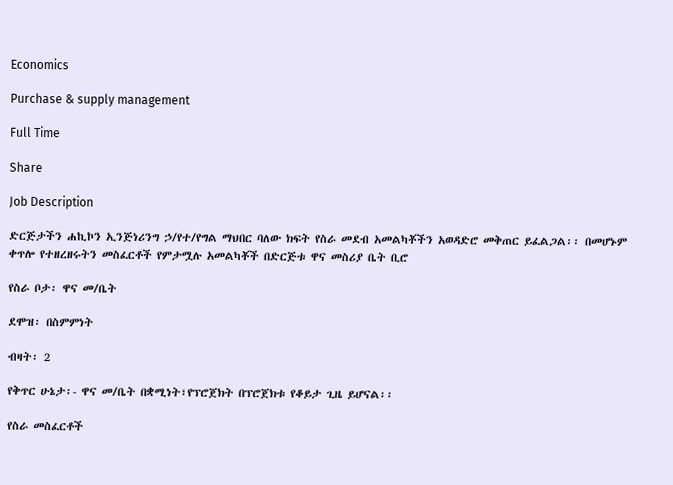Economics

Purchase & supply management

Full Time

Share

Job Description

ድርጅታችን ሐኪኮን ኢንጅነሪንግ ኃ/የተ/የግል ማህበር ባለው ክፍት የስራ መደብ አመልካቾችን አወዳድሮ መቅጠር ይፈልጋል፡፡ በመሆኑም ቀጥሎ የተዘረዘሩትን መስፈርቶች የምታሟሉ አመልካቾች በድርጅቱ ዋና መስሪያ ቤት ቢሮ

የስራ ቦታ፡ ዋና መ/ቤት

ደሞዝ፡ በስምምነት

ብዛት፡ 2

የቅጥር ሁኔታ፡- ዋና መ/ቤት በቋሚነት፣የፕሮጀክት በፕሮጀክቱ የቆይታ ጊዜ ይሆናል፡፡

የስራ መስፈርቶች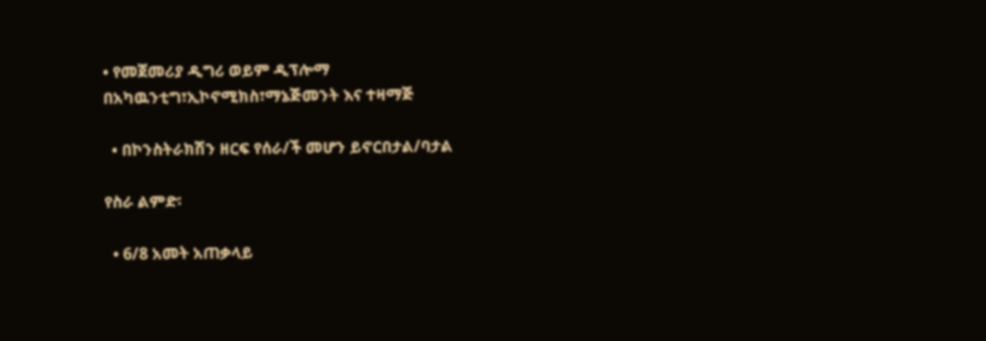• የመጀመሪያ ዲግሪ ወይም ዲፕሎማ በአካዉንቲግ፣ኢኮኖሚክስ፣ማኔጅመንት እና ተዛማጅ

  • በኮንስትራክሽን ዘርፍ የሰራ/ች መሆን ይኖርበታል/ባታል

የስራ ልምድ፡

  • 6/8 አመት አጠቃላይ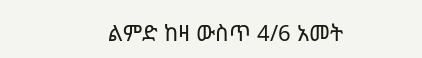ልምድ ከዛ ውስጥ 4/6 አመት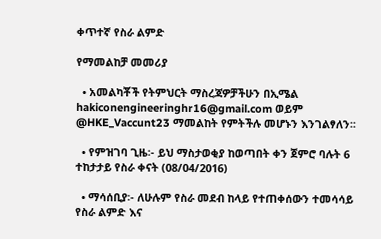ቀጥተኛ የስራ ልምድ

የማመልከቻ መመሪያ

  • አመልካቾች የትምህርት ማስረጃዎቻችሁን በኢሜል hakiconengineeringhr16@gmail.com ወይም @HKE_Vaccunt23 ማመልከት የምትችሉ መሆኑን እንገልፃለን፡፡

  • የምዝገባ ጊዜ፡- ይህ ማስታወቂያ ከወጣበት ቀን ጀምሮ ባሉት 6 ተከታታይ የስራ ቀናት (08/04/2016)

  • ማሳሰቢያ፡- ለሁሉም የስራ መደብ ከላይ የተጠቀሰውን ተመሳሳይ የስራ ልምድ እና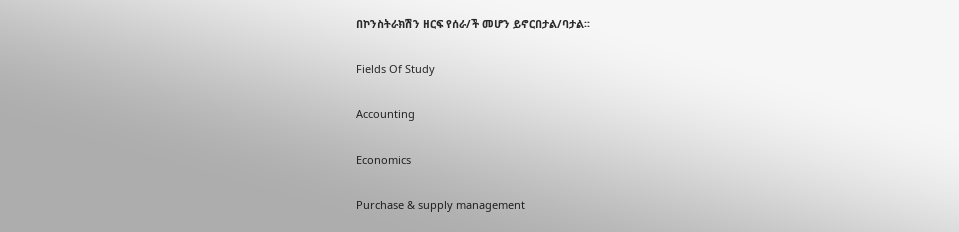በኮንስትራክሽን ዘርፍ የሰራ/ች መሆን ይኖርበታል/ባታል፡፡

Fields Of Study

Accounting

Economics

Purchase & supply management